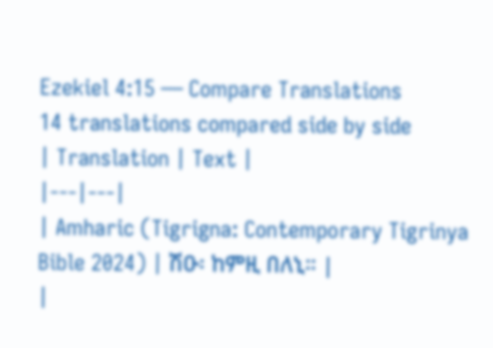Ezekiel 4:15 — Compare Translations
14 translations compared side by side
| Translation | Text |
|---|---|
| Amharic (Tigrigna: Contemporary Tigrinya Bible 2024) | ሽዑ፡ ከምዚ በለኒ። |
|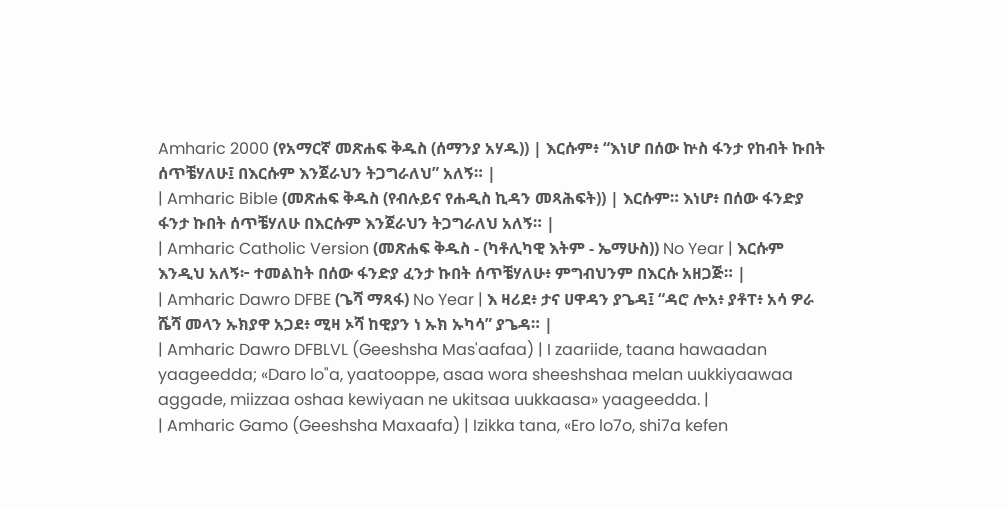Amharic 2000 (የአማርኛ መጽሐፍ ቅዱስ (ሰማንያ አሃዱ)) | እርሱም፥ “እነሆ በሰው ኵስ ፋንታ የከብት ኩበት ሰጥቼሃለሁ፤ በእርሱም እንጀራህን ትጋግራለህ” አለኝ። |
| Amharic Bible (መጽሐፍ ቅዱስ (የብሉይና የሐዲስ ኪዳን መጻሕፍት)) | እርሱም። እነሆ፥ በሰው ፋንድያ ፋንታ ኩበት ሰጥቼሃለሁ በእርሱም እንጀራህን ትጋግራለህ አለኝ። |
| Amharic Catholic Version (መጽሐፍ ቅዱስ - (ካቶሊካዊ እትም - ኤማሁስ)) No Year | እርሱም እንዲህ አለኝ፦ ተመልከት በሰው ፋንድያ ፈንታ ኩበት ሰጥቼሃለሁ፥ ምግብህንም በእርሱ አዘጋጅ። |
| Amharic Dawro DFBE (ጌሻ ማጻፋ) No Year | እ ዛሪደ፥ ታና ሀዋዳን ያጌዳ፤ “ዳሮ ሎአ፥ ያቶፐ፥ አሳ ዎራ ሼሻ መላን ኡክያዋ አጋደ፥ ሚዛ ኦሻ ከዊያን ነ ኡክ ኡካሳ” ያጌዳ። |
| Amharic Dawro DFBLVL (Geeshsha Mas'aafaa) | I zaariide, taana hawaadan yaageedda; «Daro lo"a, yaatooppe, asaa wora sheeshshaa melan uukkiyaawaa aggade, miizzaa oshaa kewiyaan ne ukitsaa uukkaasa» yaageedda. |
| Amharic Gamo (Geeshsha Maxaafa) | Izikka tana, «Ero lo7o, shi7a kefen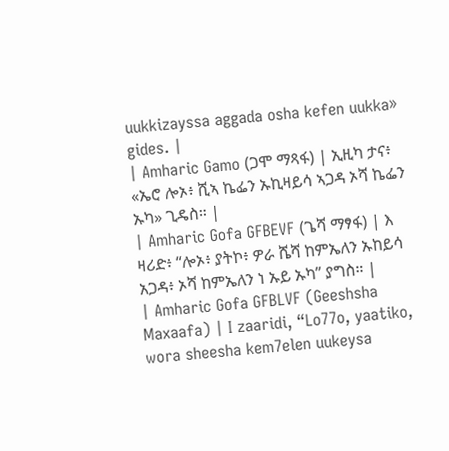uukkizayssa aggada osha kefen uukka» gides. |
| Amharic Gamo (ጋሞ ማጻፋ) | ኢዚካ ታና፥ «ኤሮ ሎኦ፥ ሺኣ ኬፌን ኡኪዛይሳ ኣጋዳ ኦሻ ኬፌን ኡካ» ጊዴስ። |
| Amharic Gofa GFBEVF (ጌሻ ማፃፋ) | እ ዛሪድ፥ “ሎኦ፥ ያትኮ፥ ዎራ ሼሻ ከምኤለን ኡከይሳ አጋዳ፥ ኦሻ ከምኤለን ነ ኡይ ኡካ” ያግስ። |
| Amharic Gofa GFBLVF (Geeshsha Maxaafa) | I zaaridi, “Lo77o, yaatiko, wora sheesha kem7elen uukeysa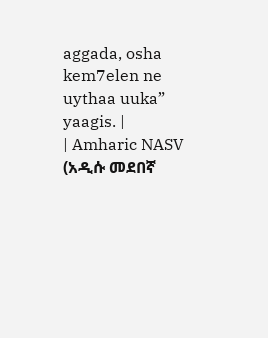aggada, osha kem7elen ne uythaa uuka” yaagis. |
| Amharic NASV (አዲሱ መደበኛ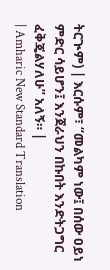ትርጒም) | እርሱም፣ “መልካም ነው፤ በሰው ዐይነ ምድር ሳይሆን፤ እንጀራህን በኩበት እንድትጋግር ፈቅጄልሃለሁ” አለኝ። |
| Amharic New Standard Translation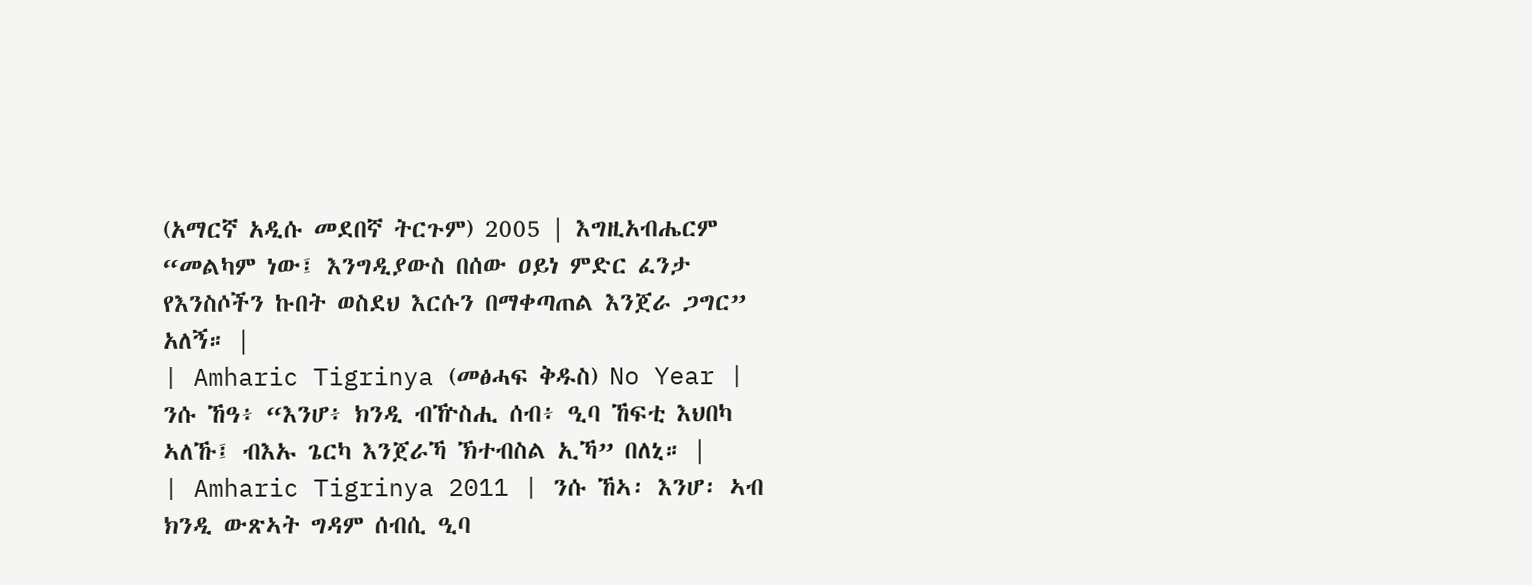(አማርኛ አዲሱ መደበኛ ትርጉም) 2005 | እግዚአብሔርም “መልካም ነው፤ እንግዲያውስ በሰው ዐይነ ምድር ፈንታ የእንስሶችን ኩበት ወስደህ እርሱን በማቀጣጠል እንጀራ ጋግር” አለኝ። |
| Amharic Tigrinya (መፅሓፍ ቅዱስ) No Year | ንሱ ኸዓ፥ “እንሆ፥ ክንዲ ብዅስሒ ሰብ፥ ዒባ ኸፍቲ እህበካ ኣለኹ፤ ብእኡ ጌርካ እንጀራኻ ኽተብስል ኢኻ” በለኒ። |
| Amharic Tigrinya 2011 | ንሱ ኸኣ፡ እንሆ፡ ኣብ ክንዲ ውጽኣት ግዳም ሰብሲ ዒባ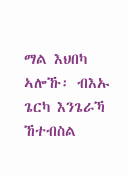ማል እህበካ ኣሎኹ፡ ብእኡ ጌርካ እንጌራኻ ኸተብስል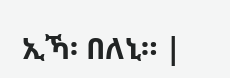ኢኻ፡ በለኒ። |